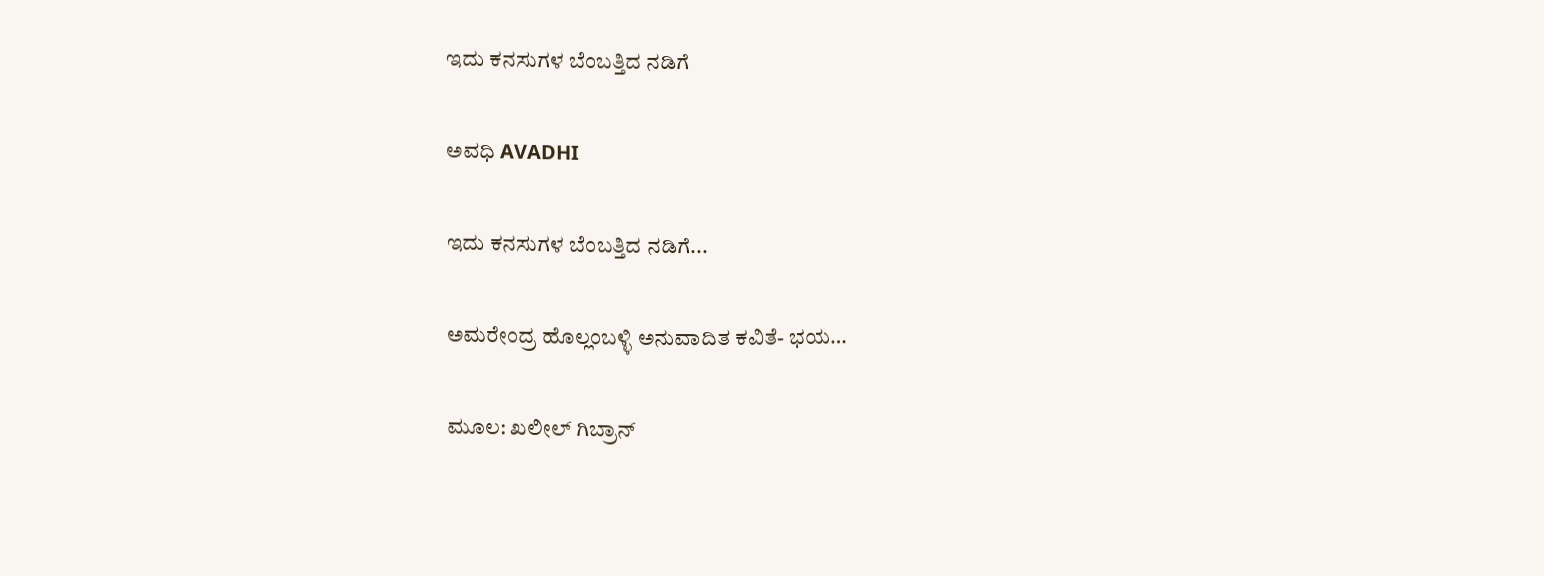ಇದು ಕನಸುಗಳ ಬೆಂಬತ್ತಿದ ನಡಿಗೆ‍

ಅವಧಿ AVADHI

ಇದು ಕನಸುಗಳ ಬೆಂಬತ್ತಿದ ನಡಿಗೆ...

ಅಮರೇಂದ್ರ ಹೊಲ್ಲಂಬಳ್ಳಿ ಅನುವಾದಿತ ಕವಿತೆ- ಭಯ…

ಮೂಲ: ಖಲೀಲ್ ಗಿಬ್ರಾನ್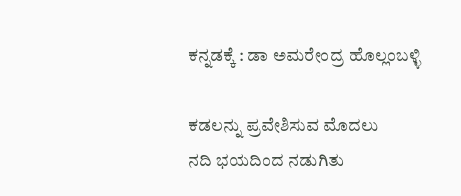ಕನ್ನಡಕ್ಕೆ : ಡಾ ಅಮರೇಂದ್ರ ಹೊಲ್ಲಂಬಳ್ಳಿ

ಕಡಲನ್ನು ಪ್ರವೇಶಿಸುವ ಮೊದಲು
ನದಿ ಭಯದಿಂದ ನಡುಗಿತು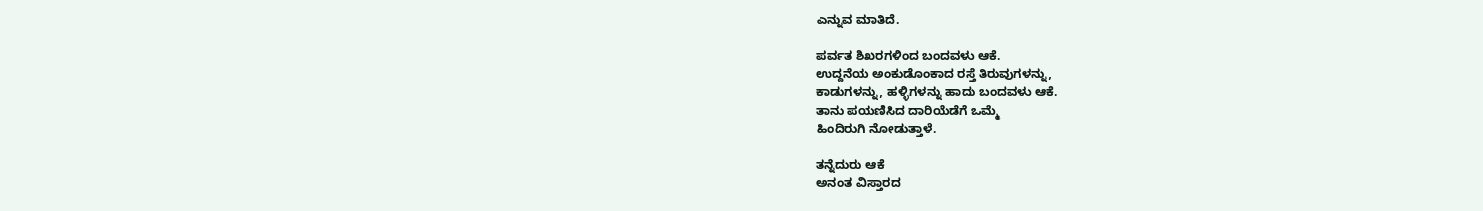ಎನ್ನುವ ಮಾತಿದೆ.

ಪರ್ವತ ಶಿಖರಗಳಿಂದ ಬಂದವಳು ಆಕೆ.
ಉದ್ದನೆಯ ಅಂಕುಡೊಂಕಾದ ರಸ್ತೆ ತಿರುವುಗಳನ್ನು,
ಕಾಡುಗಳನ್ನು, ಹಳ್ಳಿಗಳನ್ನು ಹಾದು ಬಂದವಳು ಆಕೆ.
ತಾನು ಪಯಣಿಸಿದ ದಾರಿಯೆಡೆಗೆ ಒಮ್ಮೆ
ಹಿಂದಿರುಗಿ ನೋಡುತ್ತಾಳೆ.

ತನ್ನೆದುರು ಆಕೆ
ಅನಂತ ವಿಸ್ತಾರದ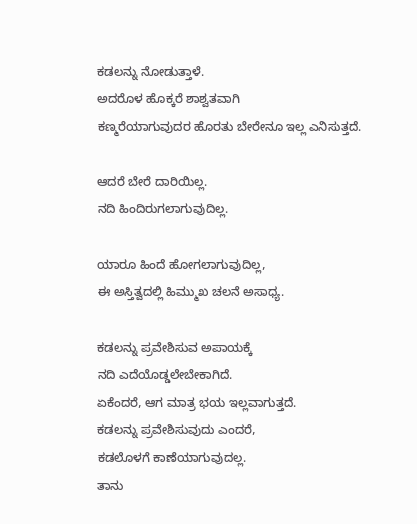ಕಡಲನ್ನು ನೋಡುತ್ತಾಳೆ.
ಅದರೊಳ ಹೊಕ್ಕರೆ ಶಾಶ್ವತವಾಗಿ
ಕಣ್ಮರೆಯಾಗುವುದರ ಹೊರತು ಬೇರೇನೂ ಇಲ್ಲ ಎನಿಸುತ್ತದೆ.

ಆದರೆ ಬೇರೆ ದಾರಿಯಿಲ್ಲ.
ನದಿ ಹಿಂದಿರುಗಲಾಗುವುದಿಲ್ಲ.

ಯಾರೂ ಹಿಂದೆ ಹೋಗಲಾಗುವುದಿಲ್ಲ,
ಈ ಅಸ್ತಿತ್ವದಲ್ಲಿ ಹಿಮ್ಮುಖ ಚಲನೆ ಅಸಾಧ್ಯ.

ಕಡಲನ್ನು ಪ್ರವೇಶಿಸುವ ಅಪಾಯಕ್ಕೆ
ನದಿ ಎದೆಯೊಡ್ಡಲೇಬೇಕಾಗಿದೆ.
ಏಕೆಂದರೆ, ಆಗ ಮಾತ್ರ ಭಯ ಇಲ್ಲವಾಗುತ್ತದೆ.
ಕಡಲನ್ನು ಪ್ರವೇಶಿಸುವುದು ಎಂದರೆ,
ಕಡಲೊಳಗೆ ಕಾಣೆಯಾಗುವುದಲ್ಲ.
ತಾನು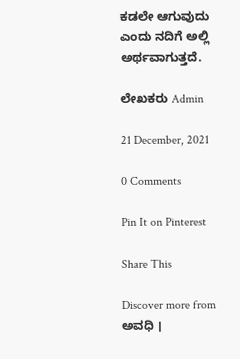ಕಡಲೇ ಆಗುವುದು
ಎಂದು ನದಿಗೆ ಅಲ್ಲಿ ಅರ್ಥವಾಗುತ್ತದೆ.

ಲೇಖಕರು Admin

21 December, 2021

0 Comments

Pin It on Pinterest

Share This

Discover more from ಅವಧಿ ।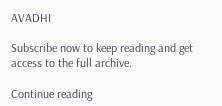AVADHI

Subscribe now to keep reading and get access to the full archive.

Continue reading